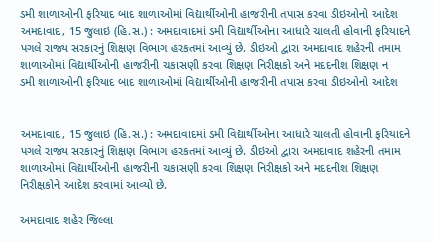ડમી શાળાઓની ફરિયાદ બાદ શાળાઓમાં વિદ્યાર્થીઓની હાજરીની તપાસ કરવા ડીઇઓનો આદેશ
અમદાવાદ, 15 જુલાઇ (હિ.સ.) : અમદાવાદમાં ડમી વિદ્યાર્થીઓના આધારે ચાલતી હોવાની ફરિયાદને પગલે રાજ્ય સરકારનું શિક્ષણ વિભાગ હરકતમાં આવ્યું છે. ડીઇઓ દ્વારા અમદાવાદ શહેરની તમામ શાળાઓમાં વિદ્યાર્થીઓની હાજરીની ચકાસણી કરવા શિક્ષણ નિરીક્ષકો અને મદદનીશ શિક્ષણ ન
ડમી શાળાઓની ફરિયાદ બાદ શાળાઓમાં વિદ્યાર્થીઓની હાજરીની તપાસ કરવા ડીઇઓનો આદેશ


અમદાવાદ, 15 જુલાઇ (હિ.સ.) : અમદાવાદમાં ડમી વિદ્યાર્થીઓના આધારે ચાલતી હોવાની ફરિયાદને પગલે રાજ્ય સરકારનું શિક્ષણ વિભાગ હરકતમાં આવ્યું છે. ડીઇઓ દ્વારા અમદાવાદ શહેરની તમામ શાળાઓમાં વિદ્યાર્થીઓની હાજરીની ચકાસણી કરવા શિક્ષણ નિરીક્ષકો અને મદદનીશ શિક્ષણ નિરીક્ષકોને આદેશ કરવામાં આવ્યો છે.

અમદાવાદ શહેર જિલ્લા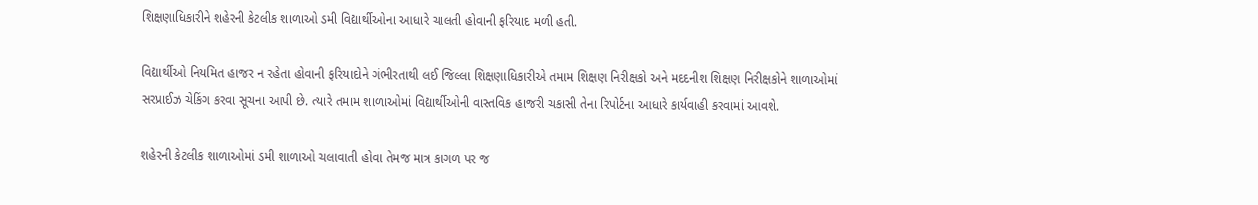શિક્ષણાધિકારીને શહેરની કેટલીક શાળાઓ ડમી વિદ્યાર્થીઓના આધારે ચાલતી હોવાની ફરિયાદ મળી હતી.

વિદ્યાર્થીઓ નિયમિત હાજર ન રહેતા હોવાની ફરિયાદોને ગંભીરતાથી લઈ જિલ્લા શિક્ષણાધિકારીએ તમામ શિક્ષણ નિરીક્ષકો અને મદદનીશ શિક્ષણ નિરીક્ષકોને શાળાઓમાં સરપ્રાઈઝ ચેકિંગ કરવા સૂચના આપી છે. ત્યારે તમામ શાળાઓમાં વિદ્યાર્થીઓની વાસ્તવિક હાજરી ચકાસી તેના રિપોર્ટના આધારે કાર્યવાહી કરવામાં આવશે.

શહેરની કેટલીક શાળાઓમાં ડમી શાળાઓ ચલાવાતી હોવા તેમજ માત્ર કાગળ પર જ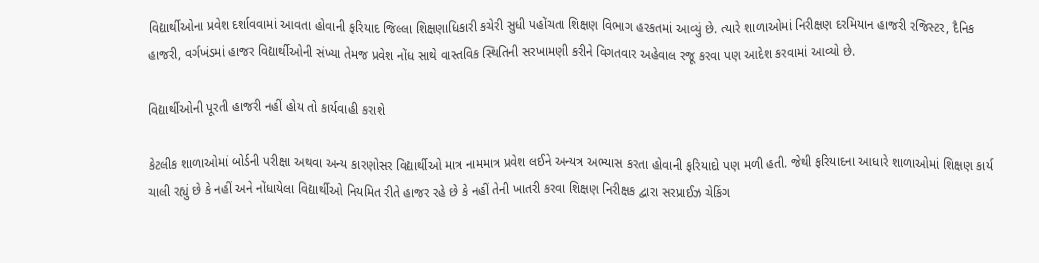વિદ્યાર્થીઓના પ્રવેશ દર્શાવવામાં આવતા હોવાની ફરિયાદ જિલ્લા શિક્ષણાધિકારી કચેરી સુધી પહોંચતા શિક્ષણ વિભાગ હરકતમાં આવ્યું છે. ત્યારે શાળાઓમાં નિરીક્ષણ દરમિયાન હાજરી રજિસ્ટર, દૈનિક હાજરી, વર્ગખંડમાં હાજર વિદ્યાર્થીઓની સંખ્યા તેમજ પ્રવેશ નોંધ સાથે વાસ્તવિક સ્થિતિની સરખામણી કરીને વિગતવાર અહેવાલ રજૂ કરવા પણ આદેશ કરવામાં આવ્યો છે.

વિદ્યાર્થીઓની પૂરતી હાજરી નહીં હોય તો કાર્યવાહી કરાશે

કેટલીક શાળાઓમાં બોર્ડની પરીક્ષા અથવા અન્ય કારણોસર વિદ્યાર્થીઓ માત્ર નામમાત્ર પ્રવેશ લઈને અન્યત્ર અભ્યાસ કરતા હોવાની ફરિયાદો પણ મળી હતી. જેથી ફરિયાદના આધારે શાળાઓમાં શિક્ષણ કાર્ય ચાલી રહ્યું છે કે નહીં અને નોંધાયેલા વિદ્યાર્થીઓ નિયમિત રીતે હાજર રહે છે કે નહીં તેની ખાતરી કરવા શિક્ષણ નિરીક્ષક દ્વારા સરપ્રાઈઝ ચેકિંગ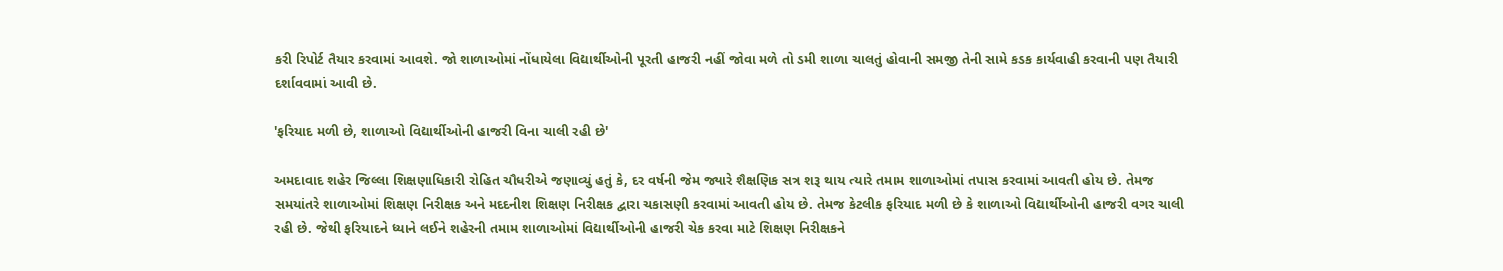કરી રિપોર્ટ તૈયાર કરવામાં આવશે. જો શાળાઓમાં નોંધાયેલા વિદ્યાર્થીઓની પૂરતી હાજરી નહીં જોવા મળે તો ડમી શાળા ચાલતું હોવાની સમજી તેની સામે કડક કાર્યવાહી કરવાની પણ તૈયારી દર્શાવવામાં આવી છે.

'ફરિયાદ મળી છે, શાળાઓ વિદ્યાર્થીઓની હાજરી વિના ચાલી રહી છે'

અમદાવાદ શહેર જિલ્લા શિક્ષણાધિકારી રોહિત ચૌધરીએ જણાવ્યું હતું કે, દર વર્ષની જેમ જ્યારે શૈક્ષણિક સત્ર શરૂ થાય ત્યારે તમામ શાળાઓમાં તપાસ કરવામાં આવતી હોય છે. તેમજ સમયાંતરે શાળાઓમાં શિક્ષણ નિરીક્ષક અને મદદનીશ શિક્ષણ નિરીક્ષક દ્વારા ચકાસણી કરવામાં આવતી હોય છે. તેમજ કેટલીક ફરિયાદ મળી છે કે શાળાઓ વિદ્યાર્થીઓની હાજરી વગર ચાલી રહી છે. જેથી ફરિયાદને ધ્યાને લઈને શહેરની તમામ શાળાઓમાં વિદ્યાર્થીઓની હાજરી ચેક કરવા માટે શિક્ષણ નિરીક્ષકને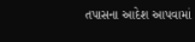તપાસના આદેશ આપવામાં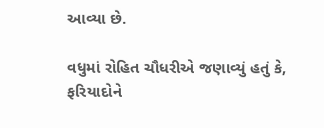આવ્યા છે.

વધુમાં રોહિત ચૌધરીએ જણાવ્યું હતું કે, ફરિયાદોને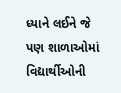ધ્યાને લઈને જે પણ શાળાઓમાં વિદ્યાર્થીઓની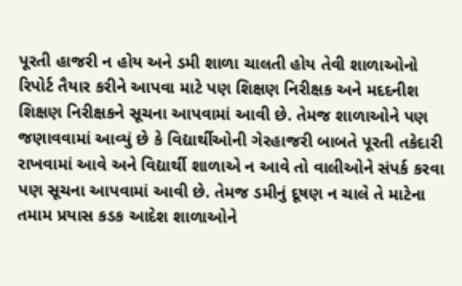પૂરતી હાજરી ન હોય અને ડમી શાળા ચાલતી હોય તેવી શાળાઓનો રિપોર્ટ તૈયાર કરીને આપવા માટે પણ શિક્ષણ નિરીક્ષક અને મદદનીશ શિક્ષણ નિરીક્ષકને સૂચના આપવામાં આવી છે. તેમજ શાળાઓને પણ જણાવવામાં આવ્યું છે કે વિદ્યાર્થીઓની ગેરહાજરી બાબતે પૂરતી તકેદારી રાખવામાં આવે અને વિદ્યાર્થી શાળાએ ન આવે તો વાલીઓને સંપર્ક કરવા પણ સૂચના આપવામાં આવી છે. તેમજ ડમીનું દૂષણ ન ચાલે તે માટેના તમામ પ્રયાસ કડક આદેશ શાળાઓને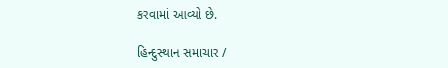કરવામાં આવ્યો છે.

હિન્દુસ્થાન સમાચાર /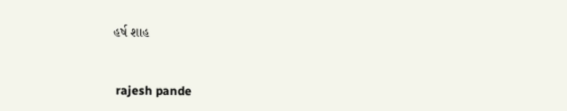હર્ષ શાહ


 rajesh pande